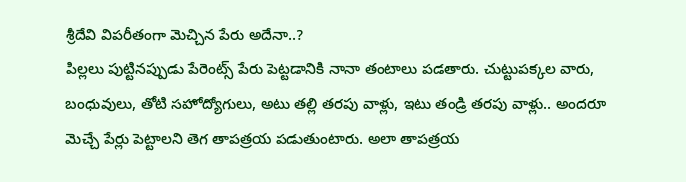శ్రీదేవి విపరీతంగా మెచ్చిన పేరు అదేనా..?
పిల్లలు పుట్టినప్పుడు పేరెంట్స్ పేరు పెట్టడానికి నానా తంటాలు పడతారు. చుట్టుపక్కల వారు, బంధువులు, తోటి సహోద్యోగులు, అటు తల్లి తరపు వాళ్లు, ఇటు తండ్రి తరపు వాళ్లు.. అందరూ మెచ్చే పేర్లు పెట్టాలని తెగ తాపత్రయ పడుతుంటారు. అలా తాపత్రయ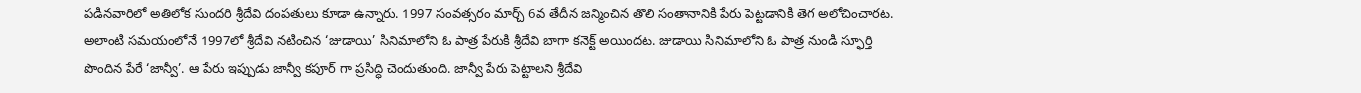పడినవారిలో అతిలోక సుందరి శ్రీదేవి దంపతులు కూడా ఉన్నారు. 1997 సంవత్సరం మార్చ్ 6వ తేదీన జన్మించిన తొలి సంతానానికి పేరు పెట్టడానికి తెగ అలోచించారట. అలాంటి సమయంలోనే 1997లో శ్రీదేవి నటించిన ‘జుడాయి’ సినిమాలోని ఓ పాత్ర పేరుకి శ్రీదేవి బాగా కనెక్ట్ అయిందట. జుడాయి సినిమాలోని ఓ పాత్ర నుండి స్ఫూర్తి పొందిన పేరే ‘జాన్వీ’. ఆ పేరు ఇప్పుడు జాన్వీ కపూర్ గా ప్రసిద్ధి చెందుతుంది. జాన్వీ పేరు పెట్టాలని శ్రీదేవి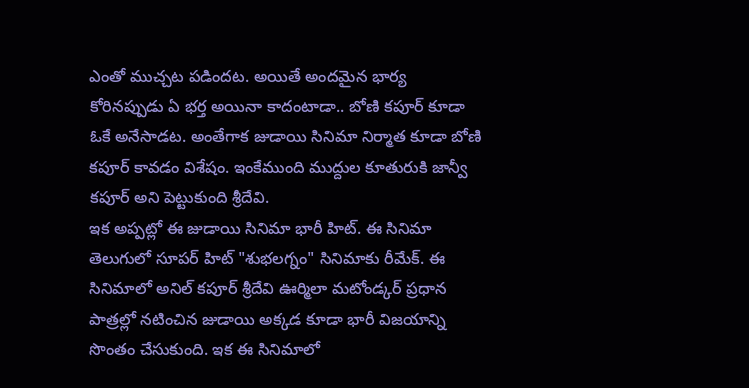ఎంతో ముచ్చట పడిందట. అయితే అందమైన భార్య కోరినప్పుడు ఏ భర్త అయినా కాదంటాడా.. బోణి కపూర్ కూడా ఓకే అనేసాడట. అంతేగాక జుడాయి సినిమా నిర్మాత కూడా బోణి కపూర్ కావడం విశేషం. ఇంకేముంది ముద్దుల కూతురుకి జాన్వీ కపూర్ అని పెట్టుకుంది శ్రీదేవి.
ఇక అప్పట్లో ఈ జుడాయి సినిమా భారీ హిట్. ఈ సినిమా తెలుగులో సూపర్ హిట్ "శుభలగ్నం" సినిమాకు రీమేక్. ఈ సినిమాలో అనిల్ కపూర్ శ్రీదేవి ఊర్మిలా మటోండ్కర్ ప్రధాన పాత్రల్లో నటించిన జుడాయి అక్కడ కూడా భారీ విజయాన్ని సొంతం చేసుకుంది. ఇక ఈ సినిమాలో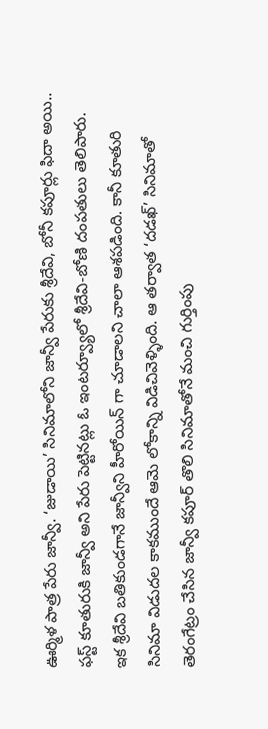ఊర్మిళ పాత్ర పేరు జాన్వీ. ‘జుడాయి’ సినిమాలోని జాన్వీ పేరుకు శ్రీదేవి, బోనీ కపూర్లు ఫిదా అయి.. ఫస్ట్ కూతురుకి జాన్వీ అని పేరు పెట్టినట్లు ఓ ఇంటర్వ్యూలో శ్రీదేవి-బోణి దంపతులు తెలిపారు. ఇక శ్రీదేవి బతికుండగానే జాన్వీని హీరోయిన్ గా చూడాలని చాలా ఆశపడింది. కానీ కూతురి సినిమా విడుదల కాకముందే ఆమె లోకాన్ని విడిచివెళ్ళింది. ఆ తర్వాత ‘దడఖ్’ సినిమాతో తెరంగేట్రం చేసిన జాన్వీ కపూర్ తొలి సినిమాతోనే మంచి గుర్తింపు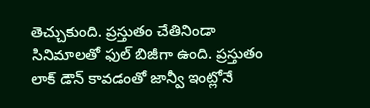తెచ్చుకుంది. ప్రస్తుతం చేతినిండా సినిమాలతో ఫుల్ బిజీగా ఉంది. ప్రస్తుతం లాక్ డౌన్ కావడంతో జాన్వీ ఇంట్లోనే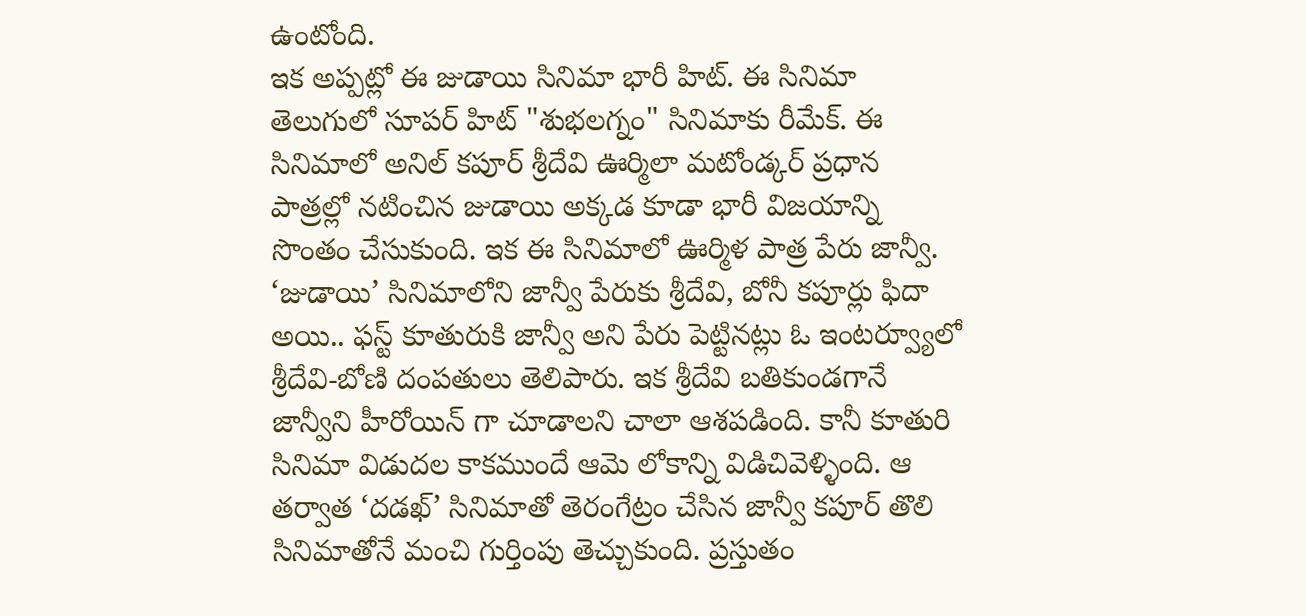ఉంటోంది.
ఇక అప్పట్లో ఈ జుడాయి సినిమా భారీ హిట్. ఈ సినిమా తెలుగులో సూపర్ హిట్ "శుభలగ్నం" సినిమాకు రీమేక్. ఈ సినిమాలో అనిల్ కపూర్ శ్రీదేవి ఊర్మిలా మటోండ్కర్ ప్రధాన పాత్రల్లో నటించిన జుడాయి అక్కడ కూడా భారీ విజయాన్ని సొంతం చేసుకుంది. ఇక ఈ సినిమాలో ఊర్మిళ పాత్ర పేరు జాన్వీ. ‘జుడాయి’ సినిమాలోని జాన్వీ పేరుకు శ్రీదేవి, బోనీ కపూర్లు ఫిదా అయి.. ఫస్ట్ కూతురుకి జాన్వీ అని పేరు పెట్టినట్లు ఓ ఇంటర్వ్యూలో శ్రీదేవి-బోణి దంపతులు తెలిపారు. ఇక శ్రీదేవి బతికుండగానే జాన్వీని హీరోయిన్ గా చూడాలని చాలా ఆశపడింది. కానీ కూతురి సినిమా విడుదల కాకముందే ఆమె లోకాన్ని విడిచివెళ్ళింది. ఆ తర్వాత ‘దడఖ్’ సినిమాతో తెరంగేట్రం చేసిన జాన్వీ కపూర్ తొలి సినిమాతోనే మంచి గుర్తింపు తెచ్చుకుంది. ప్రస్తుతం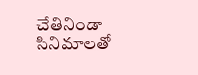చేతినిండా సినిమాలతో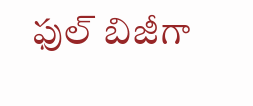ఫుల్ బిజీగా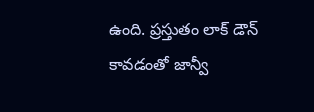ఉంది. ప్రస్తుతం లాక్ డౌన్ కావడంతో జాన్వీ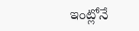ఇంట్లోనే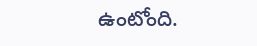ఉంటోంది.